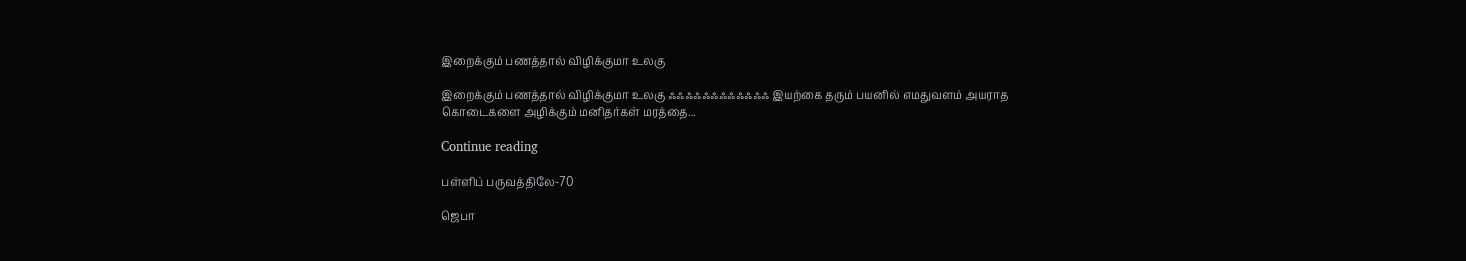இறைக்கும் பணத்தால் விழிக்குமா உலகு

இறைக்கும் பணத்தால் விழிக்குமா உலகு ஃஃஃஃஃஃஃஃஃஃஃஃ இயற்கை தரும் பயனில் எமதுவளம் அயராத கொடைகளை அழிக்கும் மனிதர்கள் மரத்தை...

Continue reading

பள்ளிப் பருவத்திலே-70

ஜெபா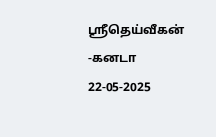ஸ்ரீதெய்வீகன் -கனடா
22-05-2025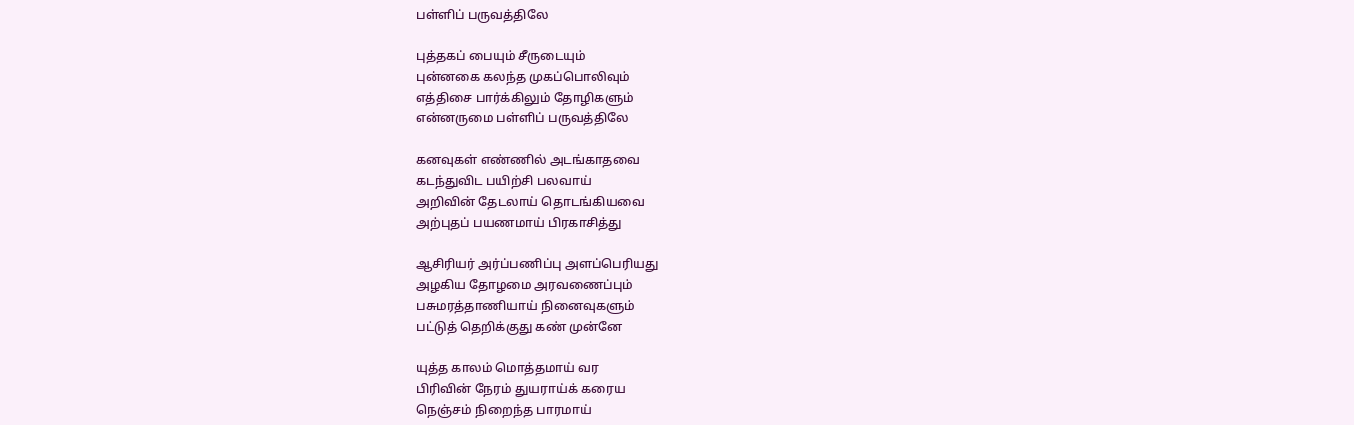பள்ளிப் பருவத்திலே

புத்தகப் பையும் சீருடையும்
புன்னகை கலந்த முகப்பொலிவும்
எத்திசை பார்க்கிலும் தோழிகளும்
என்னருமை பள்ளிப் பருவத்திலே

கனவுகள் எண்ணில் அடங்காதவை
கடந்துவிட பயிற்சி பலவாய்
அறிவின் தேடலாய் தொடங்கியவை
அற்புதப் பயணமாய் பிரகாசித்து

ஆசிரியர் அர்ப்பணிப்பு அளப்பெரியது
அழகிய தோழமை அரவணைப்பும்
பசுமரத்தாணியாய் நினைவுகளும்
பட்டுத் தெறிக்குது கண் முன்னே

யுத்த காலம் மொத்தமாய் வர
பிரிவின் நேரம் துயராய்க் கரைய
நெஞ்சம் நிறைந்த பாரமாய்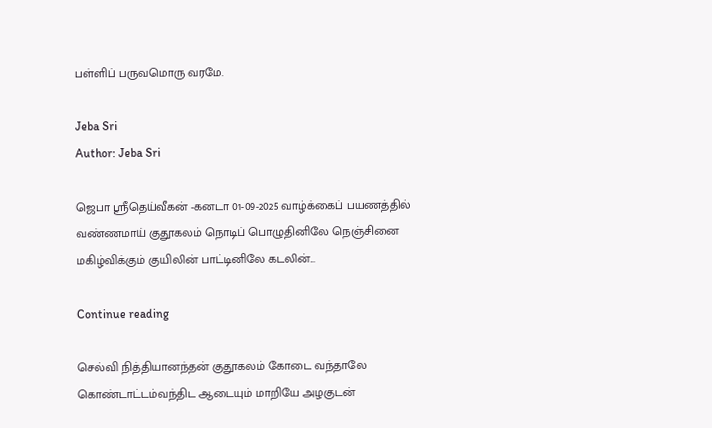பள்ளிப் பருவமொரு வரமே.

Jeba Sri
Author: Jeba Sri

ஜெபா ஸ்ரீதெய்வீகன் -கனடா 01-09-2025 வாழ்க்கைப் பயணத்தில் வண்ணமாய் குதூகலம் நொடிப் பொழுதினிலே நெஞ்சினை மகிழ்விக்கும் குயிலின் பாட்டினிலே கடலின்...

Continue reading

செல்வி நித்தியானந்தன் குதூகலம் கோடை வந்தாலே கொண்டாட்டம்வந்திட ஆடையும் மாறியே அழகுடன்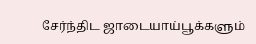சேர்ந்திட ஜாடையாய்பூக்களும்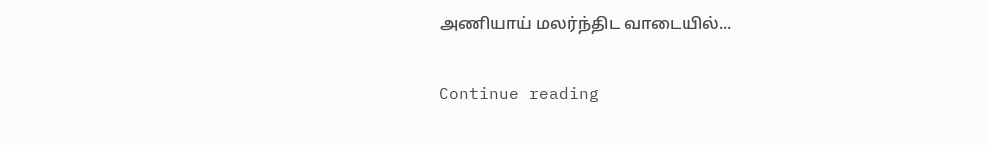அணியாய் மலர்ந்திட வாடையில்...

Continue reading